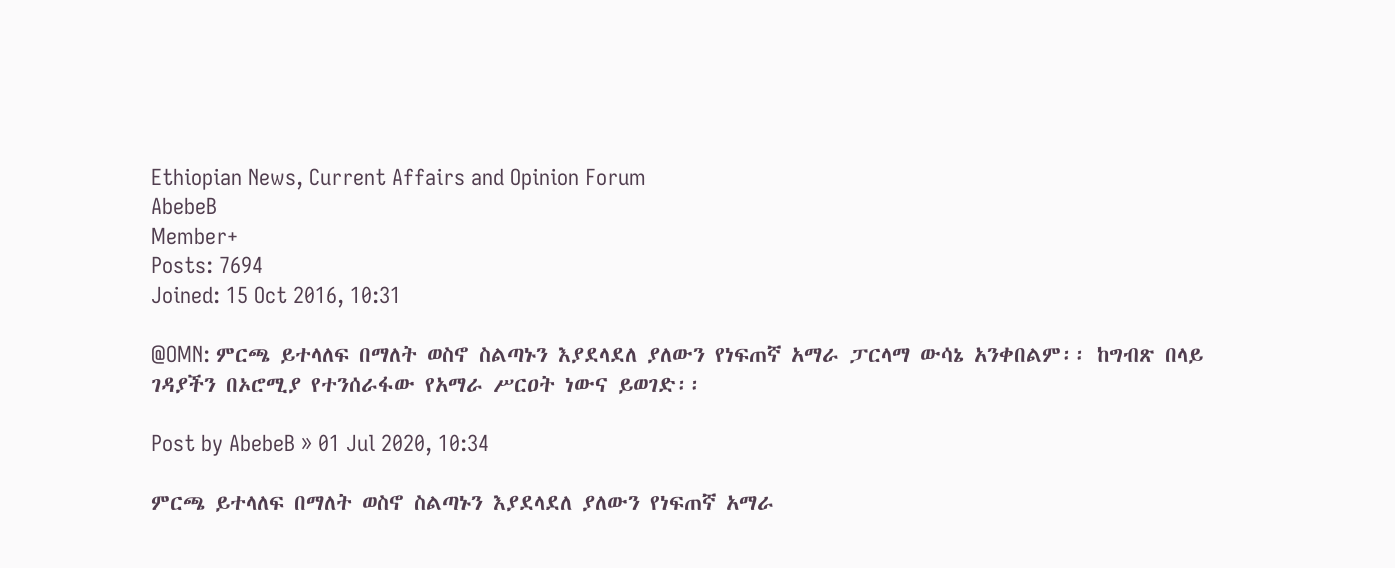Ethiopian News, Current Affairs and Opinion Forum
AbebeB
Member+
Posts: 7694
Joined: 15 Oct 2016, 10:31

@OMN: ምርጫ ይተላለፍ በማለት ወስኖ ስልጣኑን እያደላደለ ያለውን የነፍጠኛ አማራ ፓርላማ ውሳኔ አንቀበልም፡፡ ከግብጽ በላይ ገዳያችን በኦሮሚያ የተንሰራፋው የአማራ ሥርዐት ነውና ይወገድ፡፡

Post by AbebeB » 01 Jul 2020, 10:34

ምርጫ ይተላለፍ በማለት ወስኖ ስልጣኑን እያደላደለ ያለውን የነፍጠኛ አማራ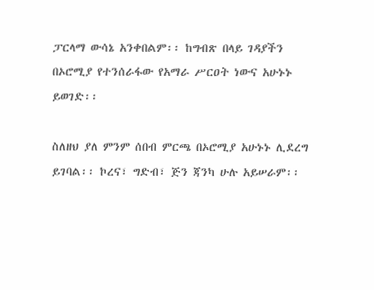ፓርላማ ውሳኔ አንቀበልም፡፡ ከግብጽ በላይ ገዳያችን በኦሮሚያ የተንሰራፋው የአማራ ሥርዐት ነውና አሁኑኑ ይወገድ፡፡

ስለዘህ ያለ ምንም ሰበብ ምርጫ በኦሮሚያ አሁኑኑ ሊደረግ ይገባል፡፡ ኮረና፣ ግድብ፣ ጅን ጃንካ ሁሉ አይሠራም፡፡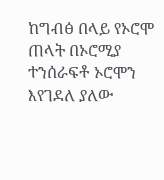ከግብፅ በላይ የኦሮሞ ጠላት በኦሮሚያ ተንሰራፍቶ ኦሮሞን እየገደለ ያለው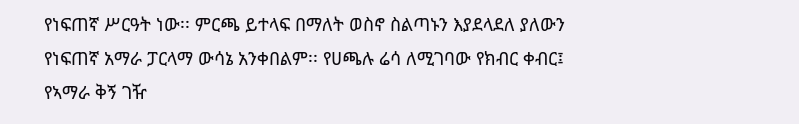የነፍጠኛ ሥርዓት ነው፡፡ ምርጫ ይተላፍ በማለት ወስኖ ስልጣኑን እያደላደለ ያለውን የነፍጠኛ አማራ ፓርላማ ውሳኔ አንቀበልም፡፡ የሀጫሉ ሬሳ ለሚገባው የክብር ቀብር፤ የኣማራ ቅኝ ገዥ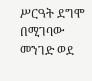ሥርዓት ደግሞ በሚገባው መንገድ ወደ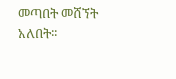መጣበት መሸኘት አለበት፡፡